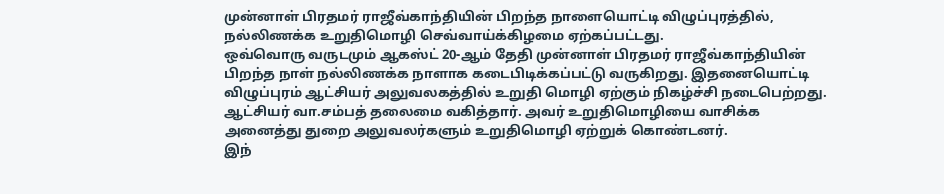முன்னாள் பிரதமர் ராஜீவ்காந்தியின் பிறந்த நாளையொட்டி விழுப்புரத்தில், நல்லிணக்க உறுதிமொழி செவ்வாய்க்கிழமை ஏற்கப்பட்டது.
ஒவ்வொரு வருடமும் ஆகஸ்ட் 20-ஆம் தேதி முன்னாள் பிரதமர் ராஜீவ்காந்தியின் பிறந்த நாள் நல்லிணக்க நாளாக கடைபிடிக்கப்பட்டு வருகிறது. இதனையொட்டி விழுப்புரம் ஆட்சியர் அலுவலகத்தில் உறுதி மொழி ஏற்கும் நிகழ்ச்சி நடைபெற்றது. ஆட்சியர் வா.சம்பத் தலைமை வகித்தார். அவர் உறுதிமொழியை வாசிக்க அனைத்து துறை அலுவலர்களும் உறுதிமொழி ஏற்றுக் கொண்டனர்.
இந்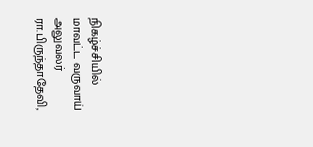நிகழ்ச்சியில் மாவட்ட வருவாய் அலுவலர் ரா.பிருந்தாதேவி,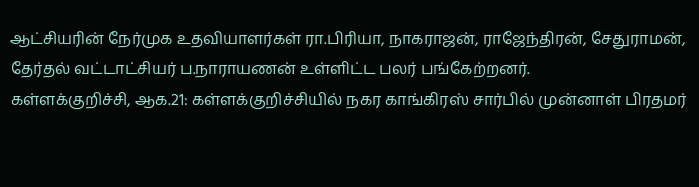ஆட்சியரின் நேர்முக உதவியாளர்கள் ரா.பிரியா, நாகராஜன், ராஜேந்திரன், சேதுராமன், தேர்தல் வட்டாட்சியர் ப.நாராயணன் உள்ளிட்ட பலர் பங்கேற்றனர்.
கள்ளக்குறிச்சி, ஆக.21: கள்ளக்குறிச்சியில் நகர காங்கிரஸ் சார்பில் முன்னாள் பிரதமர்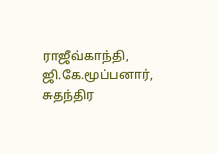ராஜீவ்காந்தி, ஜி.கே.மூப்பனார், சுதந்திர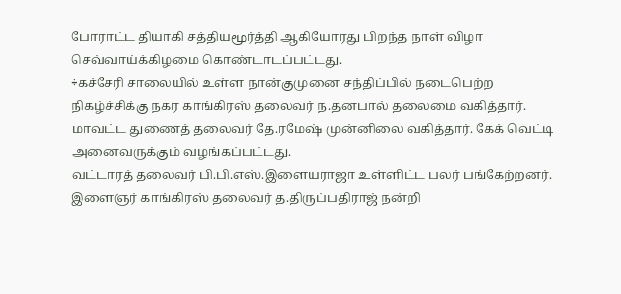போராட்ட தியாகி சத்தியமூர்த்தி ஆகியோரது பிறந்த நாள் விழா செவ்வாய்க்கிழமை கொண்டாடப்பட்டது.
÷கச்சேரி சாலையில் உள்ள நான்குமுனை சந்திப்பில் நடைபெற்ற நிகழ்ச்சிக்கு நகர காங்கிரஸ் தலைவர் ந.தனபால் தலைமை வகித்தார். மாவட்ட துணைத் தலைவர் தே.ரமேஷ் முன்னிலை வகித்தார். கேக் வெட்டி அனைவருக்கும் வழங்கப்பட்டது.
வட்டாரத் தலைவர் பி.பி.எஸ்.இளையராஜா உள்ளிட்ட பலர் பங்கேற்றனர். இளைஞர் காங்கிரஸ் தலைவர் த.திருப்பதிராஜ் நன்றி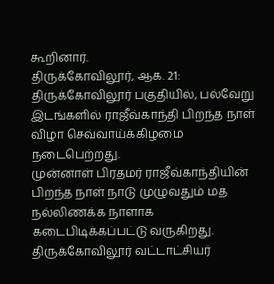கூறினார்.
திருக்கோவிலூர், ஆக. 21: திருக்கோவிலூர் பகுதியில், பல்வேறு இடங்களில் ராஜீவ்காந்தி பிறந்த நாள் விழா செவ்வாய்க்கிழமை நடைபெற்றது.
முன்னாள் பிரதமர் ராஜீவ்காந்தியின் பிறந்த நாள் நாடு முழுவதும் மத நல்லிணக்க நாளாக கடைபிடிக்கப்பட்டு வருகிறது. திருக்கோவிலூர் வட்டாட்சியர்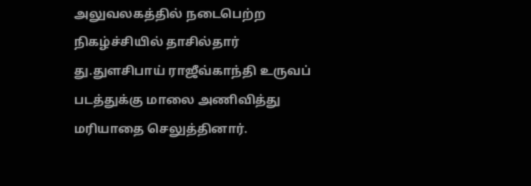அலுவலகத்தில் நடைபெற்ற நிகழ்ச்சியில் தாசில்தார் து.துளசிபாய் ராஜீவ்காந்தி உருவப் படத்துக்கு மாலை அணிவித்து மரியாதை செலுத்தினார்.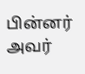பின்னர் அவர்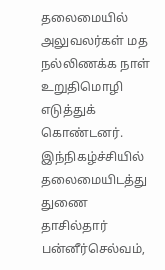தலைமையில் அலுவலர்கள் மத நல்லிணக்க நாள் உறுதிமொழி எடுத்துக் கொண்டனர்.
இந்நிகழ்ச்சியில் தலைமையிடத்து துணை தாசில்தார் பன்னீர்செல்வம்,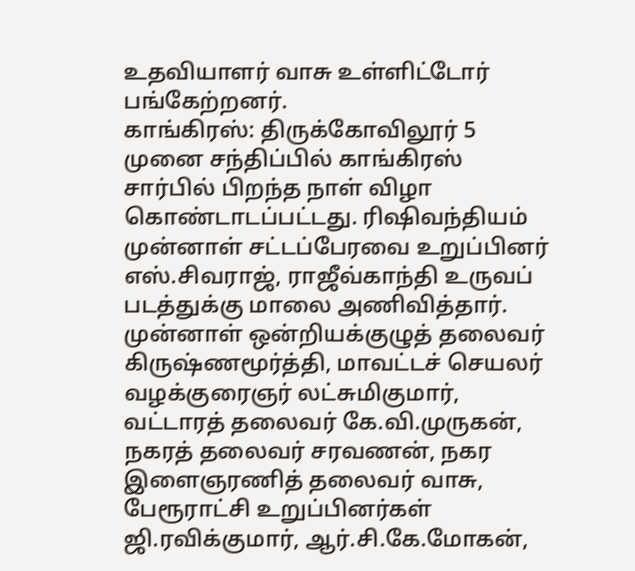உதவியாளர் வாசு உள்ளிட்டோர் பங்கேற்றனர்.
காங்கிரஸ்: திருக்கோவிலூர் 5 முனை சந்திப்பில் காங்கிரஸ் சார்பில் பிறந்த நாள் விழா கொண்டாடப்பட்டது. ரிஷிவந்தியம் முன்னாள் சட்டப்பேரவை உறுப்பினர் எஸ்.சிவராஜ், ராஜீவ்காந்தி உருவப் படத்துக்கு மாலை அணிவித்தார். முன்னாள் ஒன்றியக்குழுத் தலைவர் கிருஷ்ணமூர்த்தி, மாவட்டச் செயலர் வழக்குரைஞர் லட்சுமிகுமார், வட்டாரத் தலைவர் கே.வி.முருகன், நகரத் தலைவர் சரவணன், நகர இளைஞரணித் தலைவர் வாசு, பேரூராட்சி உறுப்பினர்கள் ஜி.ரவிக்குமார், ஆர்.சி.கே.மோகன்,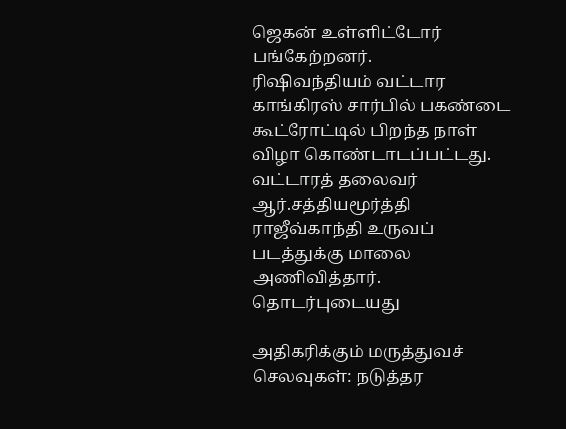ஜெகன் உள்ளிட்டோர் பங்கேற்றனர்.
ரிஷிவந்தியம் வட்டார காங்கிரஸ் சார்பில் பகண்டை கூட்ரோட்டில் பிறந்த நாள் விழா கொண்டாடப்பட்டது. வட்டாரத் தலைவர் ஆர்.சத்தியமூர்த்தி ராஜீவ்காந்தி உருவப் படத்துக்கு மாலை அணிவித்தார்.
தொடர்புடையது

அதிகரிக்கும் மருத்துவச் செலவுகள்: நடுத்தர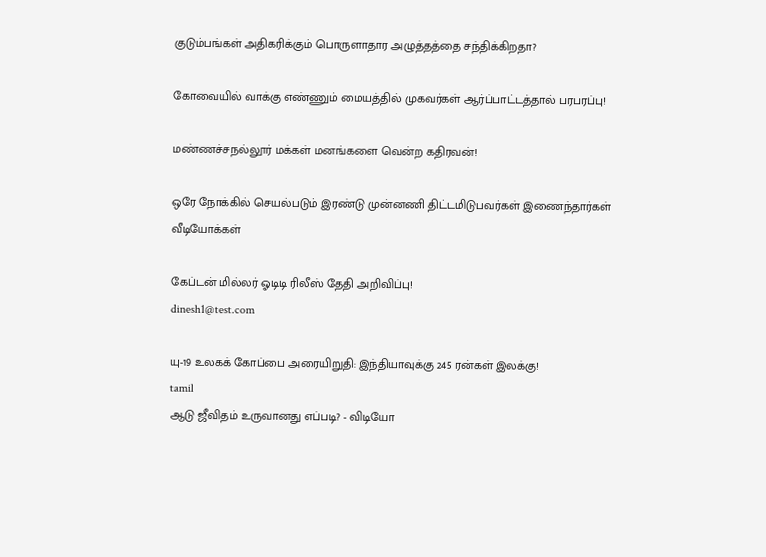குடும்பங்கள் அதிகரிக்கும் பொருளாதார அழுத்தத்தை சந்திக்கிறதா?

கோவையில் வாக்கு எண்ணும் மையத்தில் முகவர்கள் ஆர்ப்பாட்டத்தால் பரபரப்பு!

மண்ணச்சநல்லூர் மக்கள் மனங்களை வென்ற கதிரவன்!

ஒரே நோக்கில் செயல்படும் இரண்டு முன்னணி திட்டமிடுபவர்கள் இணைந்தார்கள்
வீடியோக்கள்

கேப்டன் மில்லர் ஓடிடி ரிலீஸ் தேதி அறிவிப்பு!
dinesh1@test.com

யு-19 உலகக் கோப்பை அரையிறுதி: இந்தியாவுக்கு 245 ரன்கள் இலக்கு!
tamil
ஆடு ஜீவிதம் உருவானது எப்படி? - விடியோ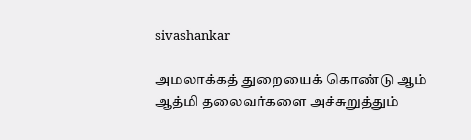sivashankar

அமலாக்கத் துறையைக் கொண்டு ஆம் ஆத்மி தலைவர்களை அச்சுறுத்தும்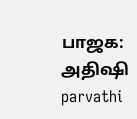பாஜக: அதிஷி
parvathi